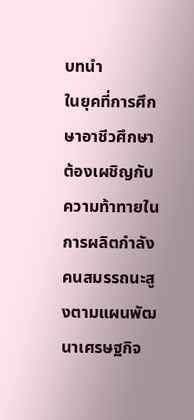บทนำ
ในยุคที่การศึกษาอาชีวศึกษาต้องเผชิญกับความท้าทายในการผลิตกำลังคนสมรรถนะสูงตามแผนพัฒนาเศรษฐกิจ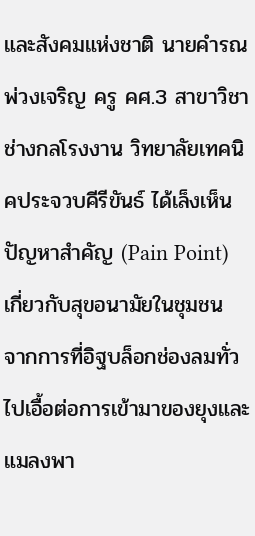และสังคมแห่งชาติ นายคำรณ พ่วงเจริญ ครู คศ.3 สาขาวิชาช่างกลโรงงาน วิทยาลัยเทคนิคประจวบคีรีขันธ์ ได้เล็งเห็นปัญหาสำคัญ (Pain Point) เกี่ยวกับสุขอนามัยในชุมชน จากการที่อิฐบล็อกช่องลมทั่วไปเอื้อต่อการเข้ามาของยุงและแมลงพา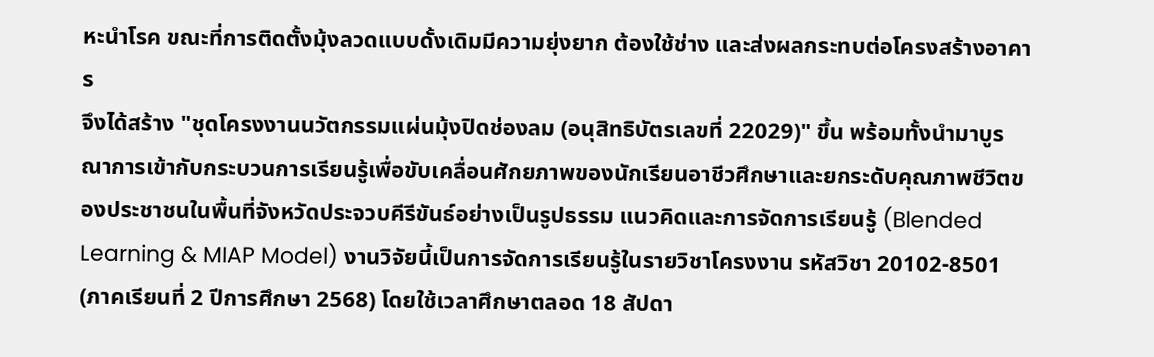หะนำโรค ขณะที่การติดตั้งมุ้งลวดแบบดั้งเดิมมีความยุ่งยาก ต้องใช้ช่าง และส่งผลกระทบต่อโครงสร้างอาคาร
จึงได้สร้าง "ชุดโครงงานนวัตกรรมแผ่นมุ้งปิดช่องลม (อนุสิทธิบัตรเลขที่ 22029)" ขึ้น พร้อมทั้งนำมาบูรณาการเข้ากับกระบวนการเรียนรู้เพื่อขับเคลื่อนศักยภาพของนักเรียนอาชีวศึกษาและยกระดับคุณภาพชีวิตของประชาชนในพื้นที่จังหวัดประจวบคีรีขันธ์อย่างเป็นรูปธรรม แนวคิดและการจัดการเรียนรู้ (Blended Learning & MIAP Model) งานวิจัยนี้เป็นการจัดการเรียนรู้ในรายวิชาโครงงาน รหัสวิชา 20102-8501 (ภาคเรียนที่ 2 ปีการศึกษา 2568) โดยใช้เวลาศึกษาตลอด 18 สัปดา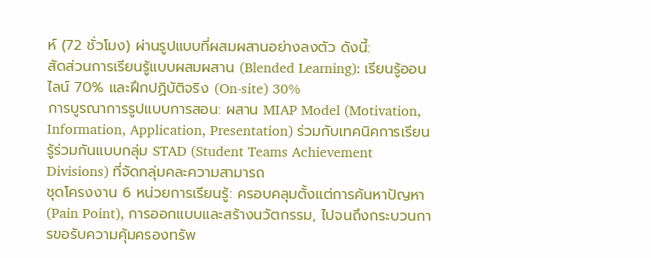ห์ (72 ชั่วโมง) ผ่านรูปแบบที่ผสมผสานอย่างลงตัว ดังนี้:
สัดส่วนการเรียนรู้แบบผสมผสาน (Blended Learning): เรียนรู้ออนไลน์ 70% และฝึกปฏิบัติจริง (On-site) 30%
การบูรณาการรูปแบบการสอน: ผสาน MIAP Model (Motivation, Information, Application, Presentation) ร่วมกับเทคนิคการเรียนรู้ร่วมกันแบบกลุ่ม STAD (Student Teams Achievement Divisions) ที่จัดกลุ่มคละความสามารถ
ชุดโครงงาน 6 หน่วยการเรียนรู้: ครอบคลุมตั้งแต่การค้นหาปัญหา (Pain Point), การออกแบบและสร้างนวัตกรรม, ไปจนถึงกระบวนการขอรับความคุ้มครองทรัพ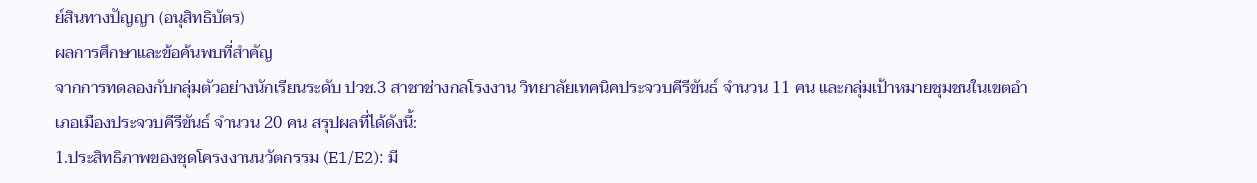ย์สินทางปัญญา (อนุสิทธิบัตร)
ผลการศึกษาและข้อค้นพบที่สำคัญ
จากการทดลองกับกลุ่มตัวอย่างนักเรียนระดับ ปวช.3 สาชาช่างกลโรงงาน วิทยาลัยเทคนิคประจวบคีรีขันธ์ จำนวน 11 คน และกลุ่มเป้าหมายชุมชนในเขตอำเภอเมืองประจวบคีรีขันธ์ จำนวน 20 คน สรุปผลที่ได้ดังนี้:
1.ประสิทธิภาพของชุดโครงงานนวัตกรรม (E1/E2): มี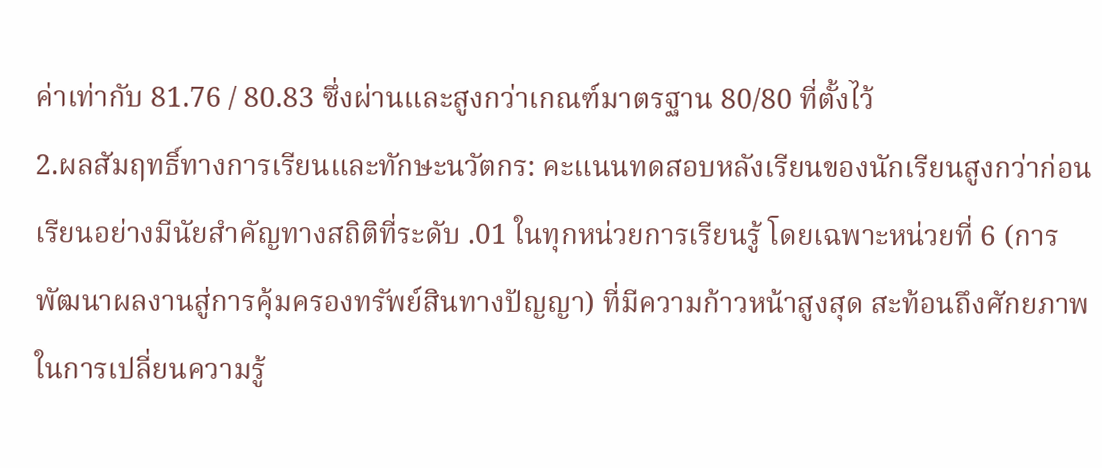ค่าเท่ากับ 81.76 / 80.83 ซึ่งผ่านและสูงกว่าเกณฑ์มาตรฐาน 80/80 ที่ตั้งไว้
2.ผลสัมฤทธิ์ทางการเรียนและทักษะนวัตกร: คะแนนทดสอบหลังเรียนของนักเรียนสูงกว่าก่อนเรียนอย่างมีนัยสำคัญทางสถิติที่ระดับ .01 ในทุกหน่วยการเรียนรู้ โดยเฉพาะหน่วยที่ 6 (การพัฒนาผลงานสู่การคุ้มครองทรัพย์สินทางปัญญา) ที่มีความก้าวหน้าสูงสุด สะท้อนถึงศักยภาพในการเปลี่ยนความรู้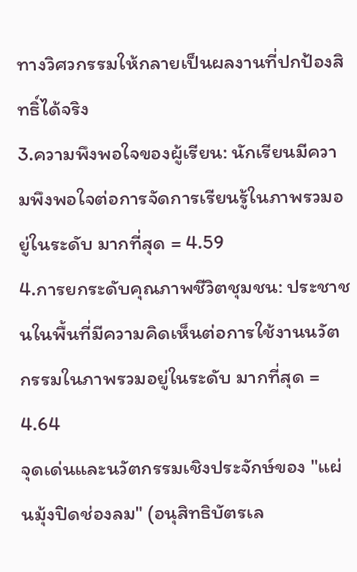ทางวิศวกรรมให้กลายเป็นผลงานที่ปกป้องสิทธิ์ได้จริง
3.ความพึงพอใจของผู้เรียน: นักเรียนมีความพึงพอใจต่อการจัดการเรียนรู้ในภาพรวมอยู่ในระดับ มากที่สุด = 4.59
4.การยกระดับคุณภาพชีวิตชุมชน: ประชาชนในพื้นที่มีความคิดเห็นต่อการใช้งานนวัตกรรมในภาพรวมอยู่ในระดับ มากที่สุด = 4.64
จุดเด่นและนวัตกรรมเชิงประจักษ์ของ "แผ่นมุ้งปิดช่องลม" (อนุสิทธิบัตรเล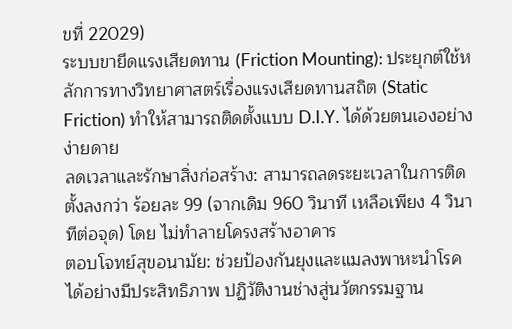ขที่ 22029)
ระบบขายึดแรงเสียดทาน (Friction Mounting): ประยุกต์ใช้หลักการทางวิทยาศาสตร์เรื่องแรงเสียดทานสถิต (Static Friction) ทำให้สามารถติดตั้งแบบ D.I.Y. ได้ด้วยตนเองอย่างง่ายดาย
ลดเวลาและรักษาสิ่งก่อสร้าง: สามารถลดระยะเวลาในการติดตั้งลงกว่า ร้อยละ 99 (จากเดิม 960 วินาที เหลือเพียง 4 วินาทีต่อจุด) โดย ไม่ทำลายโครงสร้างอาคาร
ตอบโจทย์สุขอนามัย: ช่วยป้องกันยุงและแมลงพาหะนำโรคได้อย่างมีประสิทธิภาพ ปฏิวัติงานช่างสู่นวัตกรรมฐาน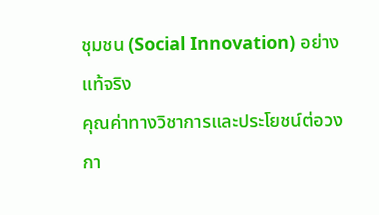ชุมชน (Social Innovation) อย่างแท้จริง
คุณค่าทางวิชาการและประโยชน์ต่อวงกา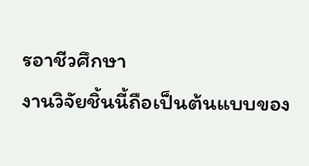รอาชีวศึกษา
งานวิจัยชิ้นนี้ถือเป็นต้นแบบของ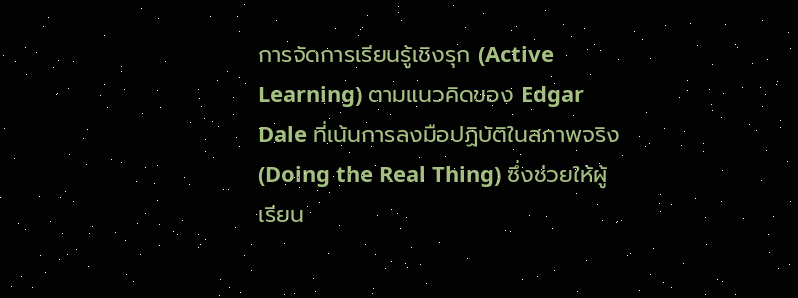การจัดการเรียนรู้เชิงรุก (Active Learning) ตามแนวคิดของ Edgar Dale ที่เน้นการลงมือปฏิบัติในสภาพจริง (Doing the Real Thing) ซึ่งช่วยให้ผู้เรียน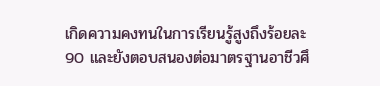เกิดความคงทนในการเรียนรู้สูงถึงร้อยละ 90 และยังตอบสนองต่อมาตรฐานอาชีวศึ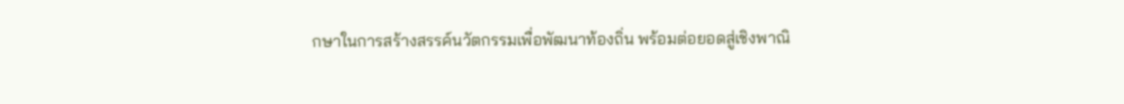กษาในการสร้างสรรค์นวัตกรรมเพื่อพัฒนาท้องถิ่น พร้อมต่อยอดสู่เชิงพาณิ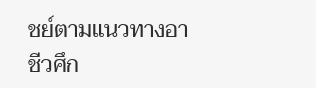ชย์ตามแนวทางอาชีวศึก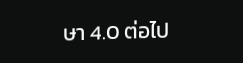ษา 4.0 ต่อไป